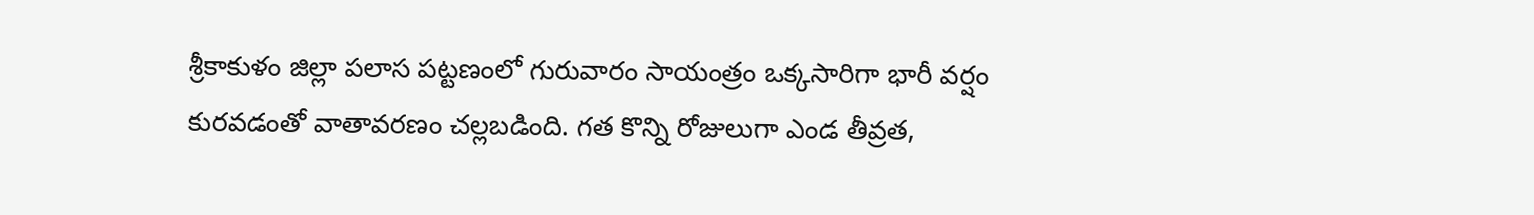శ్రీకాకుళం జిల్లా పలాస పట్టణంలో గురువారం సాయంత్రం ఒక్కసారిగా భారీ వర్షం కురవడంతో వాతావరణం చల్లబడింది. గత కొన్ని రోజులుగా ఎండ తీవ్రత,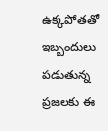ఉక్కపోతతో ఇబ్బందులు పడుతున్న ప్రజలకు ఈ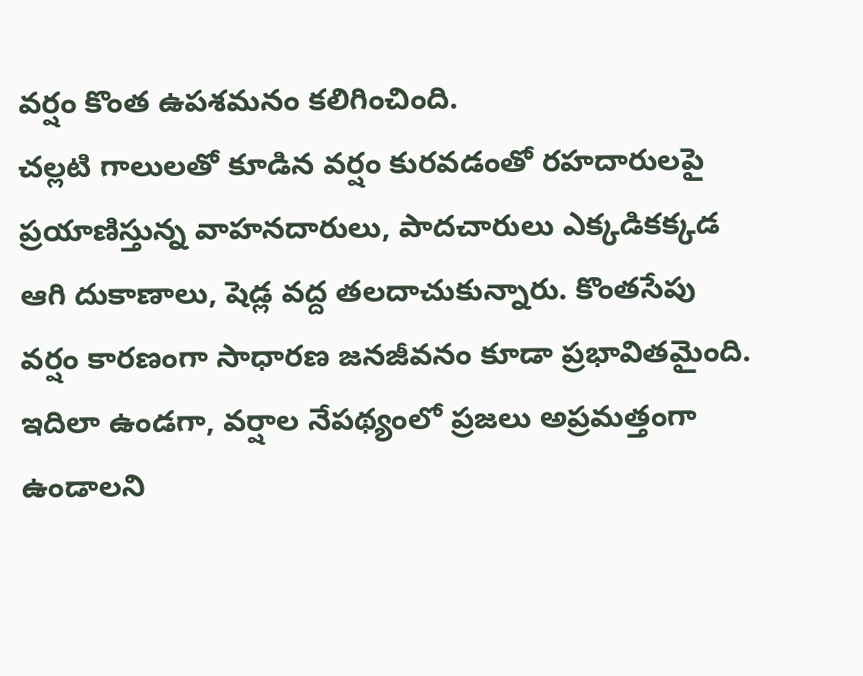వర్షం కొంత ఉపశమనం కలిగించింది.
చల్లటి గాలులతో కూడిన వర్షం కురవడంతో రహదారులపై ప్రయాణిస్తున్న వాహనదారులు, పాదచారులు ఎక్కడికక్కడ ఆగి దుకాణాలు, షెడ్ల వద్ద తలదాచుకున్నారు. కొంతసేపు వర్షం కారణంగా సాధారణ జనజీవనం కూడా ప్రభావితమైంది.
ఇదిలా ఉండగా, వర్షాల నేపథ్యంలో ప్రజలు అప్రమత్తంగా ఉండాలని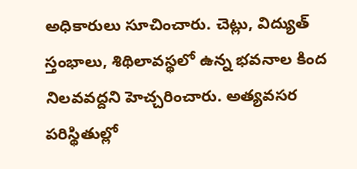అధికారులు సూచించారు. చెట్లు, విద్యుత్ స్తంభాలు, శిథిలావస్థలో ఉన్న భవనాల కింద నిలవవద్దని హెచ్చరించారు. అత్యవసర పరిస్థితుల్లో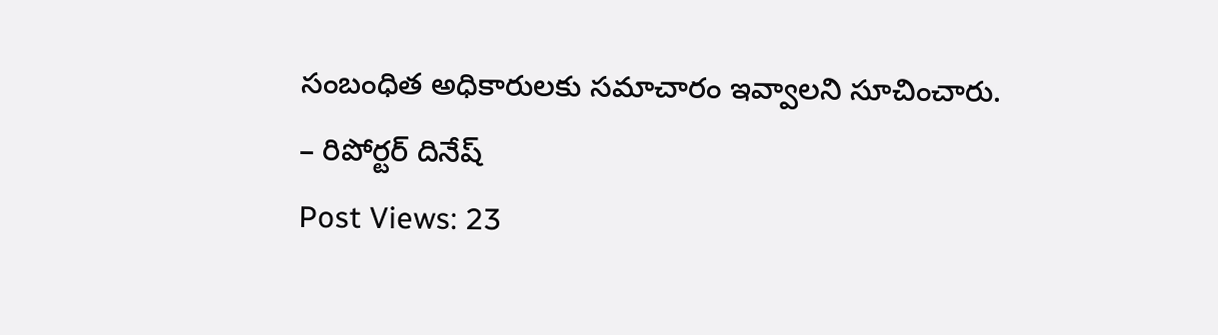సంబంధిత అధికారులకు సమాచారం ఇవ్వాలని సూచించారు.
– రిపోర్టర్ దినేష్
Post Views: 23